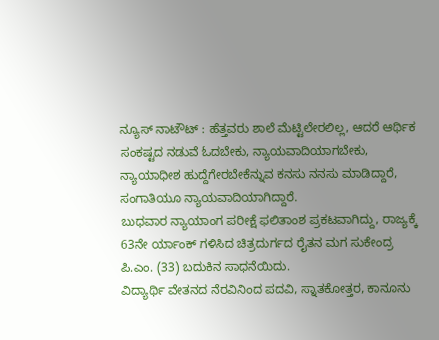ನ್ಯೂಸ್ ನಾಟೌಟ್ : ಹೆತ್ತವರು ಶಾಲೆ ಮೆಟ್ಟಿಲೇರಲಿಲ್ಲ, ಆದರೆ ಆರ್ಥಿಕ ಸಂಕಷ್ಟದ ನಡುವೆ ಓದಬೇಕು, ನ್ಯಾಯವಾದಿಯಾಗಬೇಕು, ನ್ಯಾಯಾಧೀಶ ಹುದ್ದೆಗೇರಬೇಕೆನ್ನುವ ಕನಸು ನನಸು ಮಾಡಿದ್ದಾರೆ, ಸಂಗಾತಿಯೂ ನ್ಯಾಯವಾದಿಯಾಗಿದ್ದಾರೆ.
ಬುಧವಾರ ನ್ಯಾಯಾಂಗ ಪರೀಕ್ಷೆ ಫಲಿತಾಂಶ ಪ್ರಕಟವಾಗಿದ್ದು, ರಾಜ್ಯಕ್ಕೆ 63ನೇ ರ್ಯಾಂಕ್ ಗಳಿಸಿದ ಚಿತ್ರದುರ್ಗದ ರೈತನ ಮಗ ಸುಕೇಂದ್ರ ಪಿ.ಎಂ. (33) ಬದುಕಿನ ಸಾಧನೆಯಿದು.
ವಿದ್ಯಾರ್ಥಿ ವೇತನದ ನೆರವಿನಿಂದ ಪದವಿ, ಸ್ನಾತಕೋತ್ತರ, ಕಾನೂನು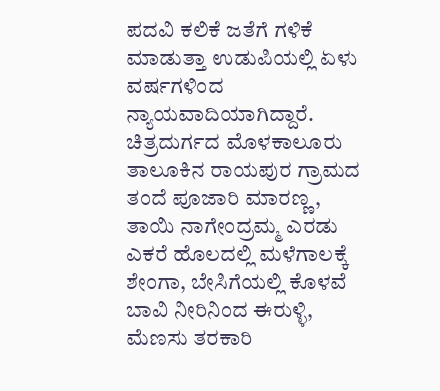ಪದವಿ ಕಲಿಕೆ ಜತೆಗೆ ಗಳಿಕೆ ಮಾಡುತ್ತಾ ಉಡುಪಿಯಲ್ಲಿ ಏಳು ವರ್ಷಗಳಿಂದ ನ್ಯಾಯವಾದಿಯಾಗಿದ್ದಾರೆ. ಚಿತ್ರದುರ್ಗದ ಮೊಳಕಾಲೂರು ತಾಲೂಕಿನ ರಾಯಪುರ ಗ್ರಾಮದ ತಂದೆ ಪೂಜಾರಿ ಮಾರಣ್ಣ, ತಾಯಿ ನಾಗೇಂದ್ರಮ್ಮ ಎರಡು ಎಕರೆ ಹೊಲದಲ್ಲಿ ಮಳೆಗಾಲಕ್ಕೆ ಶೇಂಗಾ, ಬೇಸಿಗೆಯಲ್ಲಿ ಕೊಳವೆ ಬಾವಿ ನೀರಿನಿಂದ ಈರುಳ್ಳಿ, ಮೆಣಸು ತರಕಾರಿ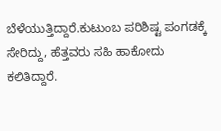ಬೆಳೆಯುತ್ತಿದ್ದಾರೆ.ಕುಟುಂಬ ಪರಿಶಿಷ್ಟ ಪಂಗಡಕ್ಕೆ ಸೇರಿದ್ದು, ಹೆತ್ತವರು ಸಹಿ ಹಾಕೋದು ಕಲಿತಿದ್ದಾರೆ.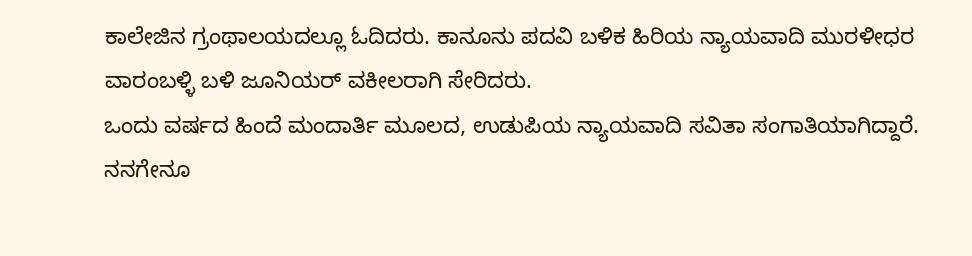ಕಾಲೇಜಿನ ಗ್ರಂಥಾಲಯದಲ್ಲೂ ಓದಿದರು. ಕಾನೂನು ಪದವಿ ಬಳಿಕ ಹಿರಿಯ ನ್ಯಾಯವಾದಿ ಮುರಳೀಧರ ವಾರಂಬಳ್ಳಿ ಬಳಿ ಜೂನಿಯರ್ ವಕೀಲರಾಗಿ ಸೇರಿದರು.
ಒಂದು ವರ್ಷದ ಹಿಂದೆ ಮಂದಾರ್ತಿ ಮೂಲದ, ಉಡುಪಿಯ ನ್ಯಾಯವಾದಿ ಸವಿತಾ ಸಂಗಾತಿಯಾಗಿದ್ದಾರೆ. ನನಗೇನೂ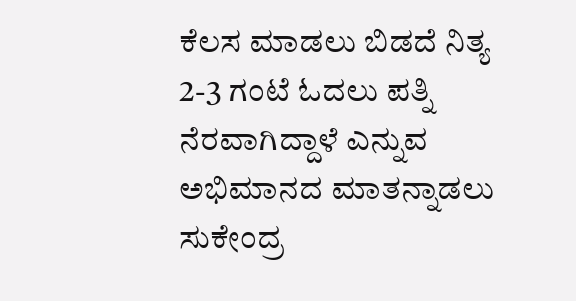ಕೆಲಸ ಮಾಡಲು ಬಿಡದೆ ನಿತ್ಯ 2-3 ಗಂಟೆ ಓದಲು ಪತ್ನಿ ನೆರವಾಗಿದ್ದಾಳೆ ಎನ್ನುವ ಅಭಿಮಾನದ ಮಾತನ್ನಾಡಲು ಸುಕೇಂದ್ರ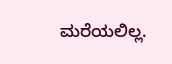ಮರೆಯಲಿಲ್ಲ.